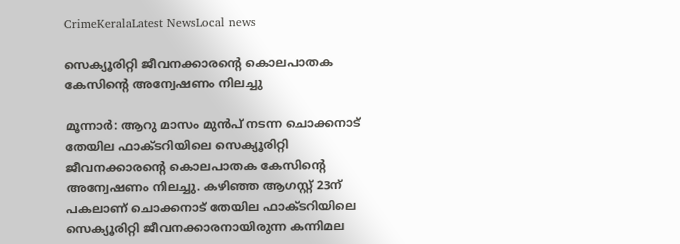CrimeKeralaLatest NewsLocal news

സെക്യൂരിറ്റി ജീവനക്കാരന്റെ കൊലപാതക കേസിന്റെ അന്വേഷണം നിലച്ചു

മൂന്നാര്‍: ആറു മാസം മുന്‍പ് നടന്ന ചൊക്കനാട് തേയില ഫാക്ടറിയിലെ സെക്യൂരിറ്റി ജീവനക്കാരന്റെ കൊലപാതക കേസിന്റെ അന്വേഷണം നിലച്ചു. കഴിഞ്ഞ ആഗസ്റ്റ് 23ന് പകലാണ് ചൊക്കനാട് തേയില ഫാക്ടറിയിലെ സെക്യൂരിറ്റി ജീവനക്കാരനായിരുന്ന കന്നിമല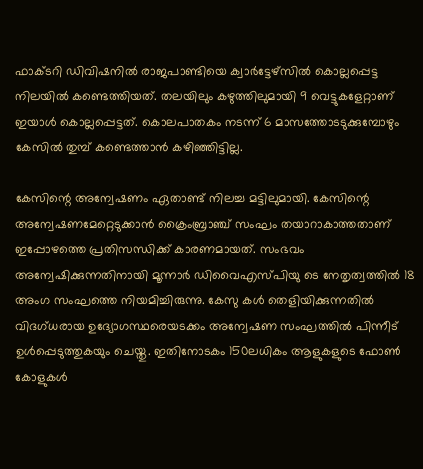ഫാക്ടറി ഡിവിഷനില്‍ രാജപാണ്ടിയെ ക്വാര്‍ട്ടേഴ്സില്‍ കൊല്ലപ്പെട്ട നിലയില്‍ കണ്ടെത്തിയത്. തലയിലും കഴുത്തിലുമായി 9 വെട്ടുകളേറ്റാണ് ഇയാള്‍ കൊല്ലപ്പെട്ടത്. കൊലപാതകം നടന്ന് 6 മാസത്തോടടുക്കുമ്പോഴും കേസില്‍ തുമ്പ് കണ്ടെത്താന്‍ കഴിഞ്ഞിട്ടില്ല.

കേസിന്റെ അന്വേഷണം ഏതാണ്ട് നിലച്ച മട്ടിലുമായി. കേസിന്റെ അന്വേഷണമേറ്റെടുക്കാന്‍ ക്രൈംബ്രാഞ്ച് സംഘം തയാറാകാത്തതാണ് ഇപ്പോഴത്തെ പ്രതിസന്ധിക്ക് കാരണമായത്. സംഭവം അന്വേഷിക്കുന്നതിനായി മൂന്നാര്‍ ഡിവൈഎസ്പിയു ടെ നേതൃത്വത്തില്‍ 18 അംഗ സംഘത്തെ നിയമിച്ചിരുന്നു. കേസു കള്‍ തെളിയിക്കുന്നതില്‍ വിദഗ്ധരായ ഉദ്യോഗസ്ഥരെയടക്കം അന്വേഷണ സംഘത്തില്‍ പിന്നീട് ഉള്‍പ്പെടുത്തുകയും ചെയ്തു. ഇതിനോടകം 150ലധികം ആളുകളുടെ ഫോണ്‍ കോളുകള്‍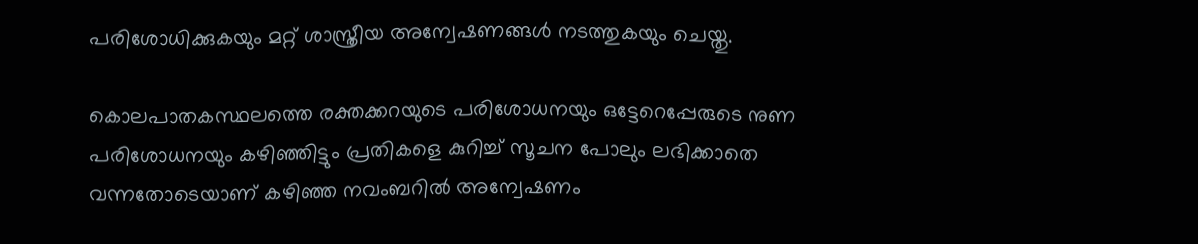പരിശോധിക്കുകയും മറ്റ് ശാസ്ത്രീയ അന്വേഷണങ്ങള്‍ നടത്തുകയും ചെയ്തു.

കൊലപാതകസ്ഥലത്തെ രക്തക്കറയുടെ പരിശോധനയും ഒട്ടേറെപ്പേരുടെ നുണ പരിശോധനയും കഴിഞ്ഞിട്ടും പ്രതികളെ കുറിച്ച് സൂചന പോലും ലഭിക്കാതെ വന്നതോടെയാണ് കഴിഞ്ഞ നവംബറില്‍ അന്വേഷണം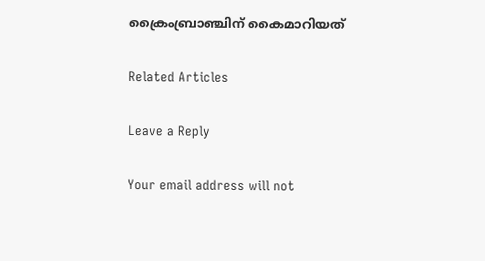ക്രൈംബ്രാഞ്ചിന് കൈമാറിയത്

Related Articles

Leave a Reply

Your email address will not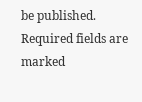be published. Required fields are marked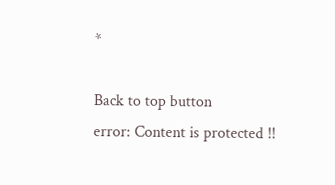*

Back to top button
error: Content is protected !!